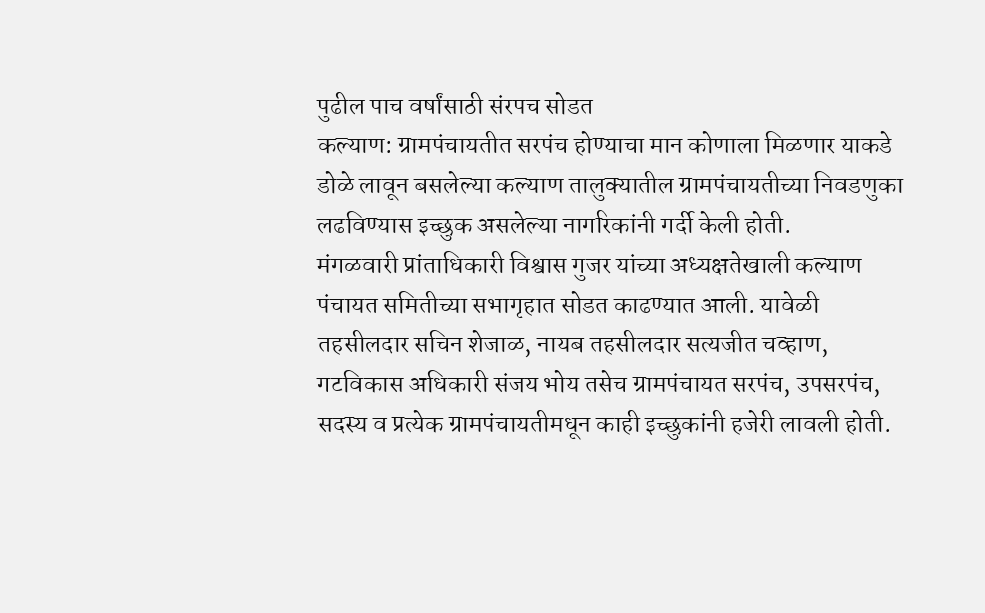पुढील पाच वर्षांसाठी संरपच सोडत
कल्याण: ग्रामपंचायतीत सरपंच होण्याचा मान कोणाला मिळणार याकडे डोळे लावून बसलेल्या कल्याण तालुक्यातील ग्रामपंचायतीच्या निवडणुका लढविण्यास इच्छुक असलेल्या नागरिकांनी गर्दी केली होती.
मंगळवारी प्रांताधिकारी विश्वास गुजर यांच्या अध्यक्षतेखाली कल्याण पंचायत समितीच्या सभागृहात सोडत काढण्यात आली. यावेळी तहसीलदार सचिन शेजाळ, नायब तहसीलदार सत्यजीत चव्हाण, गटविकास अधिकारी संजय भोय तसेच ग्रामपंचायत सरपंच, उपसरपंच, सदस्य व प्रत्येक ग्रामपंचायतीमधून काही इच्छुकांनी हजेरी लावली होती.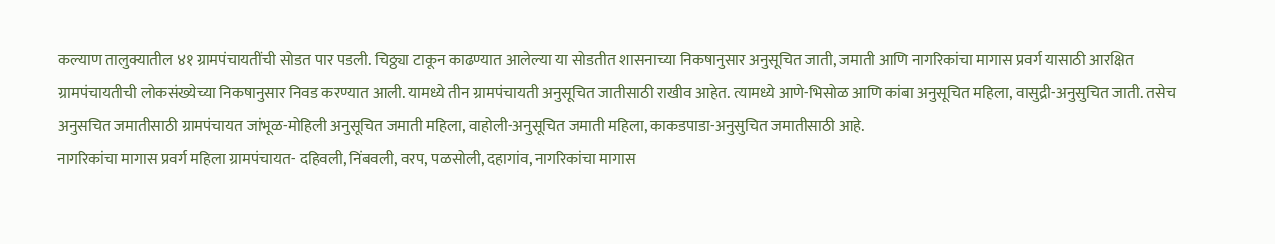कल्याण तालुक्यातील ४१ ग्रामपंचायतींची सोडत पार पडली. चिठ्ठ्या टाकून काढण्यात आलेल्या या सोडतीत शासनाच्या निकषानुसार अनुसूचित जाती, जमाती आणि नागरिकांचा मागास प्रवर्ग यासाठी आरक्षित ग्रामपंचायतीची लोकसंख्येच्या निकषानुसार निवड करण्यात आली. यामध्ये तीन ग्रामपंचायती अनुसूचित जातीसाठी राखीव आहेत. त्यामध्ये आणे-भिसोळ आणि कांबा अनुसूचित महिला, वासुद्री-अनुसुचित जाती. तसेच अनुसचित जमातीसाठी ग्रामपंचायत जांभूळ-मोहिली अनुसूचित जमाती महिला, वाहोली-अनुसूचित जमाती महिला, काकडपाडा-अनुसुचित जमातीसाठी आहे.
नागरिकांचा मागास प्रवर्ग महिला ग्रामपंचायत- दहिवली, निंबवली, वरप, पळसोली, दहागांव, नागरिकांचा मागास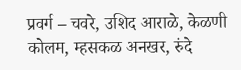प्रवर्ग – चवरे, उशिद आराळे, केळणी कोलम, म्हसकळ अनखर, रुंदे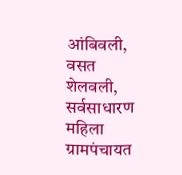आंबिवली, वसत शेलवली, सर्वसाधारण महिला ग्रामपंचायत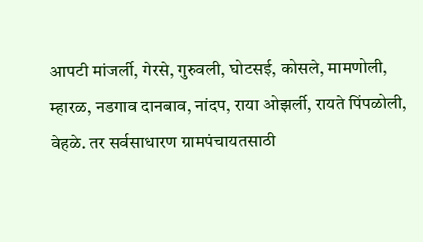आपटी मांजर्ली, गेरसे, गुरुवली, घोटसई, कोसले, मामणोली, म्हारळ, नडगाव दानबाव, नांदप, राया ओझर्ली, रायते पिंपळोली, वेहळे. तर सर्वसाधारण ग्रामपंचायतसाठी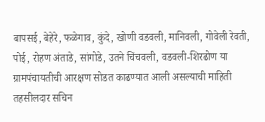बापसई, बेहेरे, फळेगाव, कुंदे, खोणी वडवली, मानिवली, गोवेली रेवती, पोई, रोहण अंताडे, सांगोडे, उतने चिंचवली, वडवली-शिरढोण या ग्रामपंचायतीची आरक्षण सोडत काढण्यात आली असल्याची माहिती तहसीलदार सचिन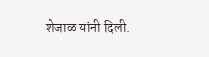शेजाळ यांनी दिली.